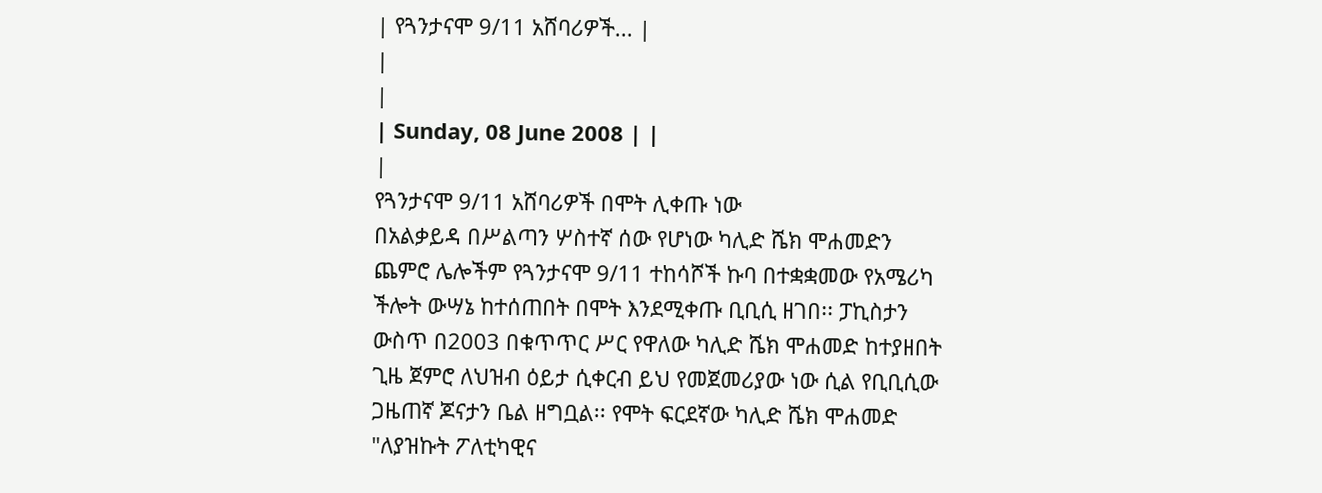| የጓንታናሞ 9/11 አሸባሪዎች... |
|
|
| Sunday, 08 June 2008 | |
|
የጓንታናሞ 9/11 አሸባሪዎች በሞት ሊቀጡ ነው
በአልቃይዳ በሥልጣን ሦስተኛ ሰው የሆነው ካሊድ ሼክ ሞሐመድን ጨምሮ ሌሎችም የጓንታናሞ 9/11 ተከሳሾች ኩባ በተቋቋመው የአሜሪካ ችሎት ውሣኔ ከተሰጠበት በሞት እንደሚቀጡ ቢቢሲ ዘገበ፡፡ ፓኪስታን ውስጥ በ2003 በቁጥጥር ሥር የዋለው ካሊድ ሼክ ሞሐመድ ከተያዘበት ጊዜ ጀምሮ ለህዝብ ዕይታ ሲቀርብ ይህ የመጀመሪያው ነው ሲል የቢቢሲው ጋዜጠኛ ጆናታን ቤል ዘግቧል፡፡ የሞት ፍርደኛው ካሊድ ሼክ ሞሐመድ "ለያዝኩት ፖለቲካዊና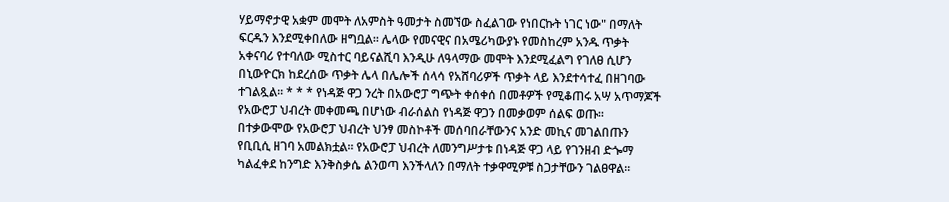ሃይማኖታዊ አቋም መሞት ለአምስት ዓመታት ስመኘው ስፈልገው የነበርኩት ነገር ነው" በማለት ፍርዱን እንደሚቀበለው ዘግቧል፡፡ ሌላው የመናዊና በአሜሪካውያኑ የመስከረም አንዱ ጥቃት አቀናባሪ የተባለው ሚስተር ባይናልሺባ እንዲሁ ለዓላማው መሞት እንደሚፈልግ የገለፀ ሲሆን በኒውዮርክ ከደረሰው ጥቃት ሌላ በሌሎች ሰላሳ የአሸባሪዎች ጥቃት ላይ እንደተሳተፈ በዘገባው ተገልጿል፡፡ * * * የነዳጅ ዋጋ ንረት በአውሮፓ ግጭት ቀሰቀሰ በመቶዎች የሚቆጠሩ አሣ አጥማጆች የአውሮፓ ህብረት መቀመጫ በሆነው ብራሰልስ የነዳጅ ዋጋን በመቃወም ሰልፍ ወጡ፡፡ በተቃውሞው የአውሮፓ ህብረት ህንፃ መስኮቶች መሰባበራቸውንና አንድ መኪና መገልበጡን የቢቢሲ ዘገባ አመልክቷል፡፡ የአውሮፓ ህብረት ለመንግሥታቱ በነዳጅ ዋጋ ላይ የገንዘብ ድጐማ ካልፈቀደ ከንግድ እንቅስቃሴ ልንወጣ እንችላለን በማለት ተቃዋሚዎቹ ስጋታቸውን ገልፀዋል፡፡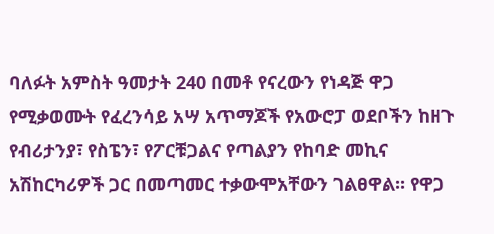ባለፉት አምስት ዓመታት 240 በመቶ የናረውን የነዳጅ ዋጋ የሚቃወሙት የፈረንሳይ አሣ አጥማጆች የአውሮፓ ወደቦችን ከዘጉ የብሪታንያ፣ የስፔን፣ የፖርቹጋልና የጣልያን የከባድ መኪና አሽከርካሪዎች ጋር በመጣመር ተቃውሞአቸውን ገልፀዋል፡፡ የዋጋ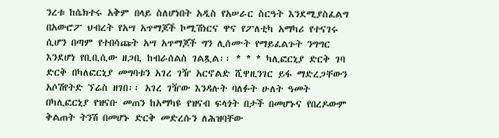ንረቱ ከሴክተሩ አቅም በላይ ስለሆነበት አዲስ የአሠራር ስርዓት እንደሚያስፈልግ በአውሮፖ ህብረት የአሣ አጥማጆች ኮሚሽነርና ዋና የፖለቲካ አማካሪ የተናገሩ ሲሆን በጣም የተበሳጩት አሣ አጥማጆች ግን ሊሰሙት የማይፈልጉት ንግግር እንደሆነ የቢቢሲው ዘጋቢ ከብራሰልስ ገልጿል፡፡ * * * ካሊፎርኒያ ድርቅ ገባ ድርቅ በካለፎርኒያ መግባቱን አገረ ገዥ አርኖልድ ሺዋዚንገር ይፋ ማድረጋቸውን አሶሽየትድ ኘሬስ ዘገበ፡፡ አገረ ገዥው እንዳሉት ባለፉት ሁለት ዓመት በካሊፎርኒያ የዝናቡ መጠን ከአማካዩ የዝናብ ፍላጎት በታች በመሆኑና የበረዶውም ቅልጠት ትንሽ በመሆኑ ድርቅ መድረሱን ለሕዝባቸው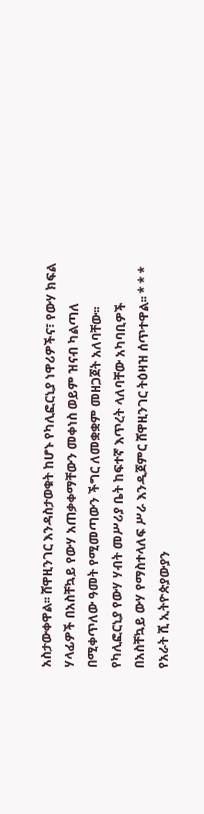አስታውቀዋል፡፡ ሸዋዚንገር እንዳስታወቁት ከሆኑ የካሊፎርኒያ ነዋሪዎችና፣ የውሃ ክፍል ሃላፊዎች በአስቸኳይ የውሃ አጠቃቀማቸውን መቀነስ ወይም ዝናብ ካልጣለ በሚቀጥለው ዓመት የሚመጣውን ችግር ለመቋቋም መዘጋጀት አለባቸው፡፡ የካሊፎርኒያ የውሃ ሃብት መሥሪያ ቤት ከፍተኛ እጥረት ላለባቸው አካባቢዎች በአስቸኳይ ውሃ የማስተላለፍ ሥራ እንዲጀምር ሸዋዚንገር ትዕዛዝ ሰጥተዋል፡፡ * * * የአራት ሺ ኢትዮጵያውያን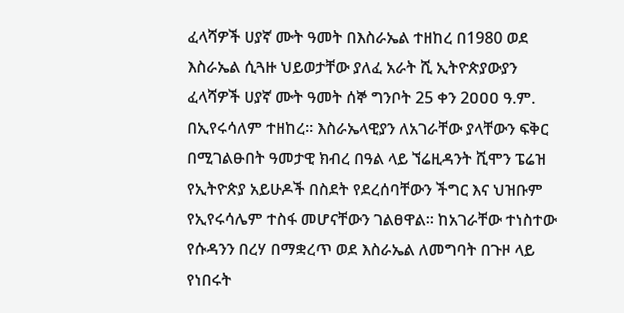ፈላሻዎች ሀያኛ ሙት ዓመት በእስራኤል ተዘከረ በ1980 ወደ እስራኤል ሲጓዙ ህይወታቸው ያለፈ አራት ሺ ኢትዮጵያውያን ፈላሻዎች ሀያኛ ሙት ዓመት ሰኞ ግንቦት 25 ቀን 2ዐዐዐ ዓ.ም. በኢየሩሳለም ተዘከረ፡፡ እስራኤላዊያን ለአገራቸው ያላቸውን ፍቅር በሚገልፁበት ዓመታዊ ክብረ በዓል ላይ ኘሬዚዳንት ሺሞን ፔሬዝ የኢትዮጵያ አይሁዶች በስደት የደረሰባቸውን ችግር እና ህዝቡም የኢየሩሳሌም ተስፋ መሆናቸውን ገልፀዋል፡፡ ከአገራቸው ተነስተው የሱዳንን በረሃ በማቋረጥ ወደ እስራኤል ለመግባት በጉዞ ላይ የነበሩት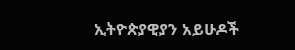ኢትዮጵያዊያን አይሁዶች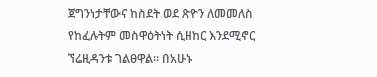ጀግንነታቸውና ከስደት ወደ ጽዮን ለመመለስ የከፈሉትም መስዋዕትነት ሲዘከር እንደሚኖር ኘሬዚዳንቱ ገልፀዋል፡፡ በአሁኑ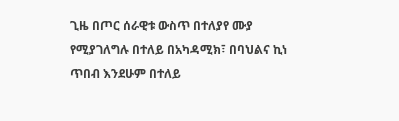ጊዜ በጦር ሰራዊቱ ውስጥ በተለያየ ሙያ የሚያገለግሉ በተለይ በአካዳሚክ፣ በባህልና ኪነ ጥበብ እንደሁም በተለይ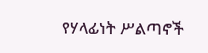የሃላፊነት ሥልጣኖች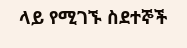ላይ የሚገኙ ስደተኞች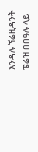እንዳሉ ኘሬዚዳንት ፔሬዝ በበዓሉ ላይ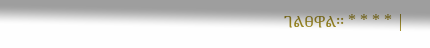ገልፀዋል፡፡ * * * * |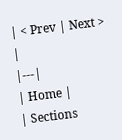| < Prev | Next > |
|---|
| Home |
| Sections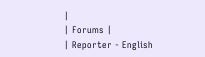|
| Forums |
| Reporter - English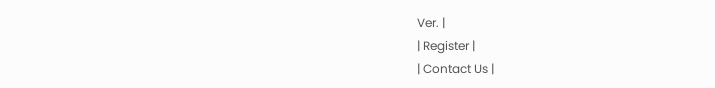Ver. |
| Register |
| Contact Us |